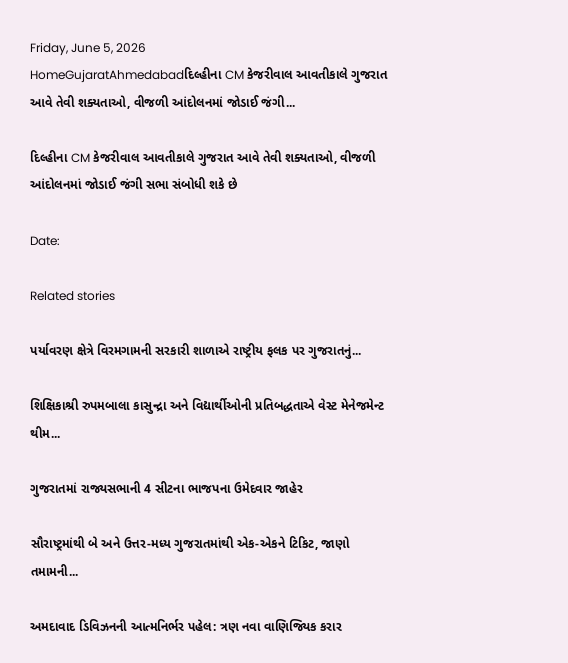Friday, June 5, 2026
HomeGujaratAhmedabadદિલ્હીના CM કેજરીવાલ આવતીકાલે ગુજરાત આવે તેવી શક્યતાઓ, વીજળી આંદોલનમાં જોડાઈ જંગી...

દિલ્હીના CM કેજરીવાલ આવતીકાલે ગુજરાત આવે તેવી શક્યતાઓ, વીજળી આંદોલનમાં જોડાઈ જંગી સભા સંબોધી શકે છે

Date:

Related stories

પર્યાવરણ ક્ષેત્રે વિરમગામની સરકારી શાળાએ રાષ્ટ્રીય ફલક પર ગુજરાતનું...

શિક્ષિકાશ્રી રુપમબાલા કાસુન્દ્રા અને વિદ્યાર્થીઓની પ્રતિબદ્ધતાએ વેસ્ટ મેનેજમેન્ટ થીમ...

ગુજરાતમાં રાજ્યસભાની 4 સીટના ભાજપના ઉમેદવાર જાહેર

સૌરાષ્ટ્રમાંથી બે અને ઉત્તર-મધ્ય ગુજરાતમાંથી એક-એકને ટિકિટ, જાણો તમામની...

અમદાવાદ ડિવિઝનની આત્મનિર્ભર પહેલ: ત્રણ નવા વાણિજ્યિક કરાર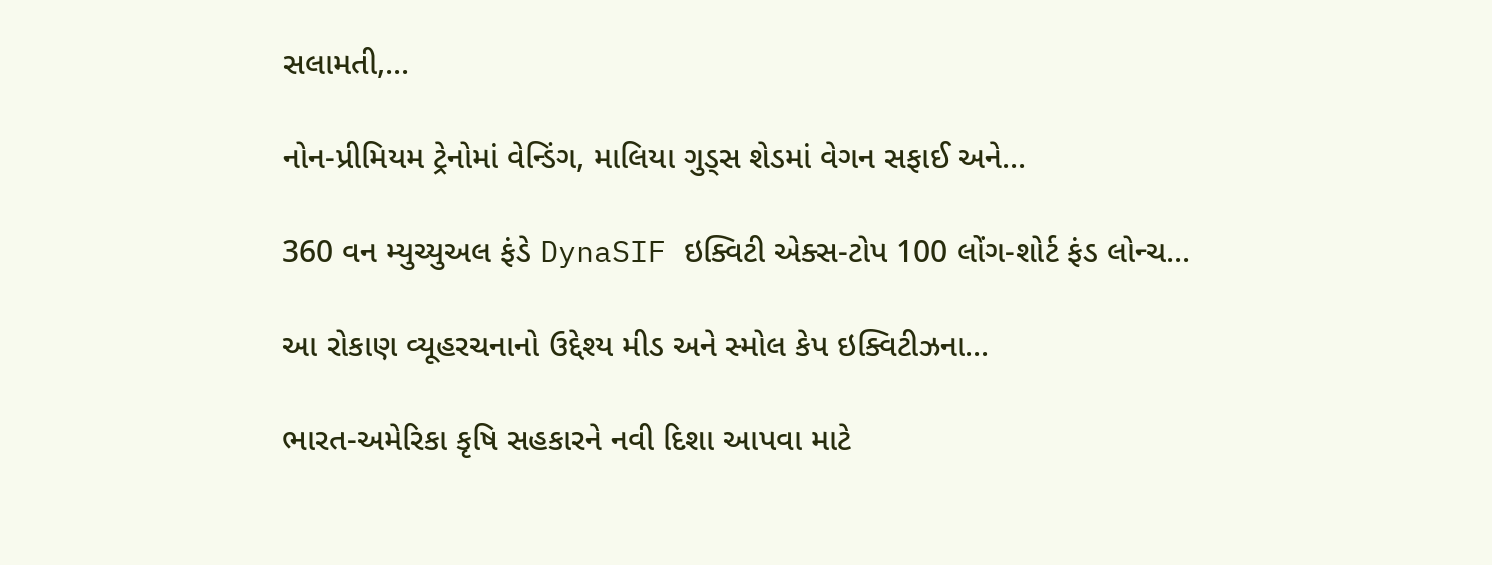સલામતી,...

નોન-પ્રીમિયમ ટ્રેનોમાં વેન્ડિંગ, માલિયા ગુડ્સ શેડમાં વેગન સફાઈ અને...

360 વન મ્યુચ્યુઅલ ફંડે DynaSIF ઇક્વિટી એક્સ-ટોપ 100 લોંગ-શોર્ટ ફંડ લોન્ચ...

આ રોકાણ વ્યૂહરચનાનો ઉદ્દેશ્ય મીડ અને સ્મોલ કેપ ઇક્વિટીઝના...

ભારત-અમેરિકા કૃષિ સહકારને નવી દિશા આપવા માટે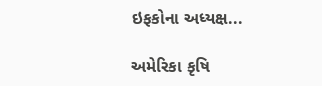ઇફકોના અધ્યક્ષ...

અમેરિકા કૃષિ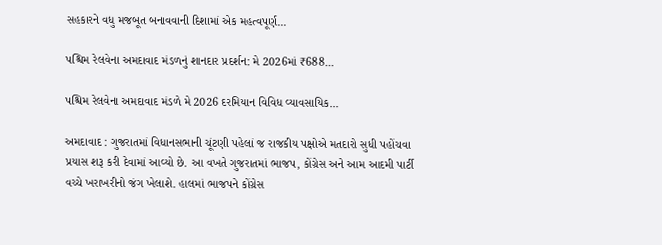સહકારને વધુ મજબૂત બનાવવાની દિશામાં એક મહત્વપૂર્ણ...

પશ્ચિમ રેલવેના અમદાવાદ મંડળનું શાનદાર પ્રદર્શન: મે 2026માં ₹688...

પશ્ચિમ રેલવેના અમદાવાદ મંડળે મે 2026 દરમિયાન વિવિધ વ્યાવસાયિક...

અમદાવાદ : ગુજરાતમાં વિધાનસભાની ચૂંટણી પહેલાં જ રાજકીય પક્ષોએ મતદારો સુધી પહોંચવા પ્રયાસ શરૂ કરી દેવામાં આવ્યો છે. આ વખતે ગુજરાતમાં ભાજપ, કોંગ્રેસ અને આમ આદમી પાર્ટી વચ્ચે ખરાખરીનો જંગ ખેલાશે. હાલમાં ભાજપને કોંગ્રેસ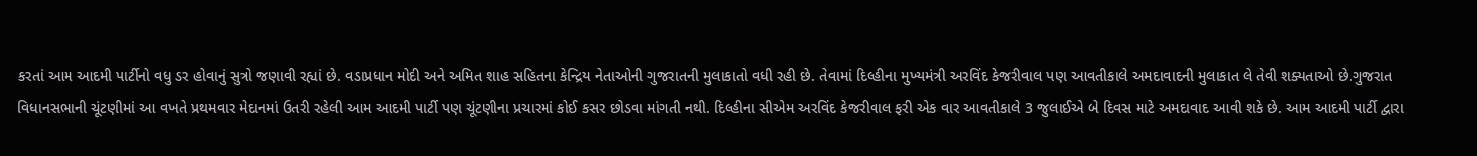કરતાં આમ આદમી પાર્ટીનો વધુ ડર હોવાનું સુત્રો જણાવી રહ્યાં છે. વડાપ્રધાન મોદી અને અમિત શાહ સહિતના કેન્દ્રિય નેતાઓની ગુજરાતની મુલાકાતો વધી રહી છે. તેવામાં દિલ્હીના મુખ્યમંત્રી અરવિંદ કેજરીવાલ પણ આવતીકાલે અમદાવાદની મુલાકાત લે તેવી શક્યતાઓ છે.ગુજરાત વિધાનસભાની ચૂંટણીમાં આ વખતે પ્રથમવાર મેદાનમાં ઉતરી રહેલી આમ આદમી પાર્ટી પણ ચૂંટણીના પ્રચારમાં કોઈ કસર છોડવા માંગતી નથી. દિલ્હીના સીએમ અરવિંદ કેજરીવાલ ફરી એક વાર આવતીકાલે 3 જુલાઈએ બે દિવસ માટે અમદાવાદ આવી શકે છે. આમ આદમી પાર્ટી દ્વારા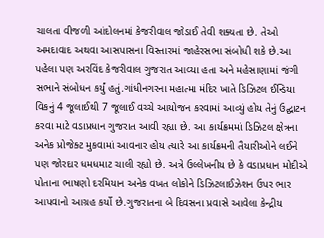ચાલતા વીજળી આંદોલનમાં કેજરીવાલ જોડાઈ તેવી શક્યતા છે. તેઓ અમદાવાદ અથવા આસપાસના વિસ્તારમાં જાહેરસભા સંબોધી શકે છે.આ પહેલા પણ અરવિંદ કેજરીવાલ ગુજરાત આવ્યા હતા અને મહેસાણામાં જંગી સભાને સંબોધન કર્યું હતું.ગાંધીનગરના મહાત્મા મંદિર ખાતે ડિઝિટલ ઈન્ડિયા વિકનું 4 જૂલાઈથી 7 જૂલાઈ વચ્ચે આયોજન કરવામાં આવ્યું હોય તેનું ઉદ્ઘાટન કરવા માટે વડાપ્રધાન ગુજરાત આવી રહ્યા છે. આ કાર્યક્રમમાં ડિઝિટલ ક્ષેત્રના અનેક પ્રોજેક્ટ મુકવામાં આવનાર હોય ત્યારે આ કાર્યક્રમની તૈયારીઓને લઈને પણ જોરદાર ધમધમાટ ચાલી રહ્યો છે. અત્રે ઉલ્લેખનીય છે કે વડાપ્રધાન મોદીએ પોતાના ભાષણો દરમિયાન અનેક વખત લોકોને ડિઝિટલાઈઝેશન ઉપર ભાર આપવાનો આગ્રહ કર્યો છે.ગુજરાતના બે દિવસના પ્રવાસે આવેલા કેન્દ્રીય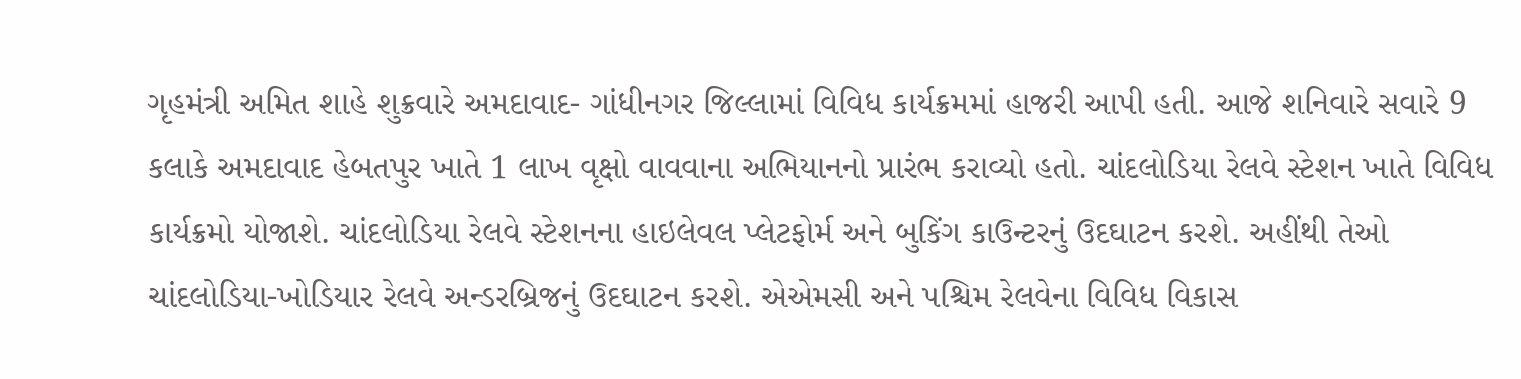ગૃહમંત્રી અમિત શાહે શુક્રવારે અમદાવાદ- ગાંધીનગર જિલ્લામાં વિવિધ કાર્યક્રમમાં હાજરી આપી હતી. આજે શનિવારે સવારે 9 કલાકે અમદાવાદ હેબતપુર ખાતે 1 લાખ વૃક્ષો વાવવાના અભિયાનનો પ્રારંભ કરાવ્યો હતો. ચાંદલોડિયા રેલવે સ્ટેશન ખાતે વિવિધ કાર્યક્રમો યોજાશે. ચાંદલોડિયા રેલવે સ્ટેશનના હાઇલેવલ પ્લેટફોર્મ અને બુકિંગ કાઉન્ટરનું ઉદઘાટન કરશે. અહીંથી તેઓ ચાંદલોડિયા-ખોડિયાર રેલવે અન્ડરબ્રિજનું ઉદઘાટન કરશે. એએમસી અને પશ્ચિમ રેલવેના વિવિધ વિકાસ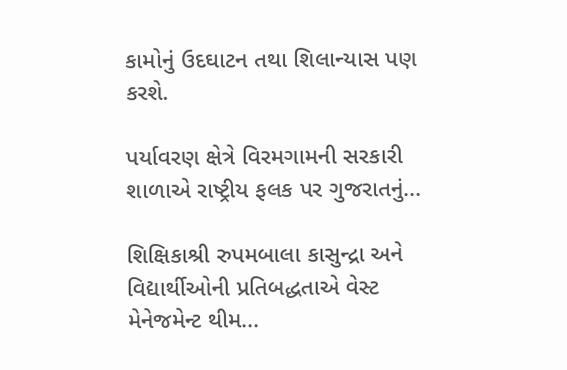કામોનું ઉદઘાટન તથા શિલાન્યાસ પણ કરશે.

પર્યાવરણ ક્ષેત્રે વિરમગામની સરકારી શાળાએ રાષ્ટ્રીય ફલક પર ગુજરાતનું...

શિક્ષિકાશ્રી રુપમબાલા કાસુન્દ્રા અને વિદ્યાર્થીઓની પ્રતિબદ્ધતાએ વેસ્ટ મેનેજમેન્ટ થીમ...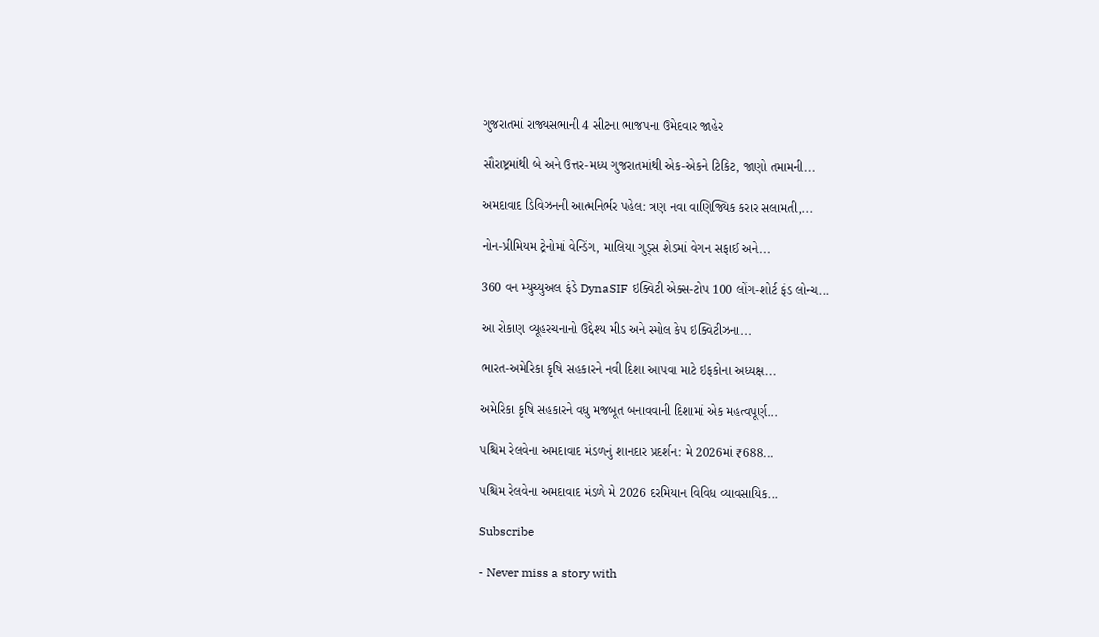ગુજરાતમાં રાજ્યસભાની 4 સીટના ભાજપના ઉમેદવાર જાહેર

સૌરાષ્ટ્રમાંથી બે અને ઉત્તર-મધ્ય ગુજરાતમાંથી એક-એકને ટિકિટ, જાણો તમામની...

અમદાવાદ ડિવિઝનની આત્મનિર્ભર પહેલ: ત્રણ નવા વાણિજ્યિક કરાર સલામતી,...

નોન-પ્રીમિયમ ટ્રેનોમાં વેન્ડિંગ, માલિયા ગુડ્સ શેડમાં વેગન સફાઈ અને...

360 વન મ્યુચ્યુઅલ ફંડે DynaSIF ઇક્વિટી એક્સ-ટોપ 100 લોંગ-શોર્ટ ફંડ લોન્ચ...

આ રોકાણ વ્યૂહરચનાનો ઉદ્દેશ્ય મીડ અને સ્મોલ કેપ ઇક્વિટીઝના...

ભારત-અમેરિકા કૃષિ સહકારને નવી દિશા આપવા માટે ઇફકોના અધ્યક્ષ...

અમેરિકા કૃષિ સહકારને વધુ મજબૂત બનાવવાની દિશામાં એક મહત્વપૂર્ણ...

પશ્ચિમ રેલવેના અમદાવાદ મંડળનું શાનદાર પ્રદર્શન: મે 2026માં ₹688...

પશ્ચિમ રેલવેના અમદાવાદ મંડળે મે 2026 દરમિયાન વિવિધ વ્યાવસાયિક...

Subscribe

- Never miss a story with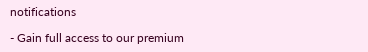notifications

- Gain full access to our premium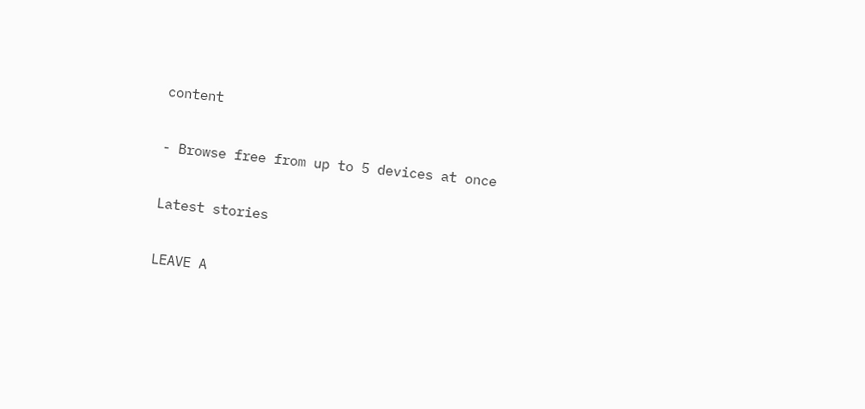content

- Browse free from up to 5 devices at once

Latest stories

LEAVE A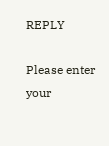REPLY

Please enter your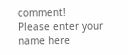comment!
Please enter your name here